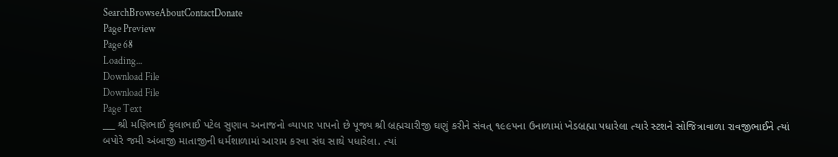SearchBrowseAboutContactDonate
Page Preview
Page 68
Loading...
Download File
Download File
Page Text
___ શ્રી મણિભાઈ ફુલાભાઈ પટેલ સુણાવ અનાજનો વ્યાપાર પાપનો છે પૂજ્ય શ્રી બ્રહ્મચારીજી ઘણું કરીને સંવત્ ૧૯૯૫ના ઉનાળામાં ખેડબ્રહ્મા પધારેલા ત્યારે સ્ટશને સોજિત્રાવાળા રાવજીભાઈને ત્યાં બપોરે જમી અંબાજી માતાજીની ધર્મશાળામાં આરામ કરવા સંઘ સાથે પધારેલા. ત્યાં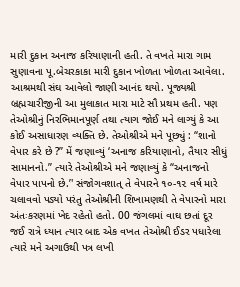મારી દુકાન અનાજ કરિયાણાની હતી. તે વખતે મારા ગામ સુણાવના પૂ.બેચરકાકા મારી દુકાન ખોળતા ખોળતા આવેલા. આશ્રમથી સંઘ આવેલો જાણી આનંદ થયો. પૂજ્યશ્રી બ્રહ્મચારીજીની આ મુલાકાત મારા માટે સૌ પ્રથમ હતી. પણ તેઓશ્રીનું નિરભિમાનપૂર્ણ તથા ત્યાગ જોઈ મને લાગ્યું કે આ કોઈ અસાધારણ વ્યક્તિ છે. તેઓશ્રીએ મને પૂછ્યું : “શાનો વેપાર કરે છે ?’’ મેં જણાવ્યું ‘અનાજ કરિયાણાનો, તૈયાર સીધું સામાનનો.’’ ત્યારે તેઓશ્રીએ મને જણાવ્યું કે “અનાજનો વેપાર પાપનો છે.’' સંજોગવશાત્ તે વેપારને ૧૦-૧૨ વર્ષ મારે ચલાવવો પડ્યો પરંતુ તેઓશ્રીની શિખામણથી તે વેપારનો મારા અંતઃકરણમાં ખેદ રહેતો હતો. 00 જંગલમાં વાઘ છતાં દૂર જઈ રાત્રે ધ્યાન ત્યાર બાદ એક વખત તેઓશ્રી ઈડર પધારેલા ત્યારે મને અગાઉથી પત્ર લખી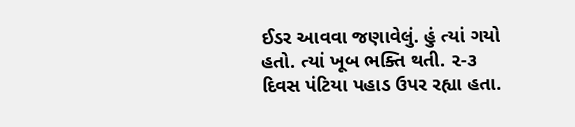ઈડર આવવા જણાવેલું. હું ત્યાં ગયો હતો. ત્યાં ખૂબ ભક્તિ થતી. ૨-૩ દિવસ પંટિયા પહાડ ઉપર રહ્યા હતા.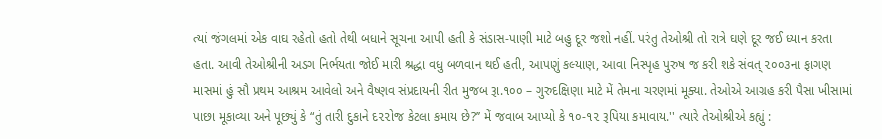ત્યાં જંગલમાં એક વાઘ રહેતો હતો તેથી બધાને સૂચના આપી હતી કે સંડાસ-પાણી માટે બહુ દૂર જશો નહીં. પરંતુ તેઓશ્રી તો રાત્રે ઘણે દૂર જઈ ધ્યાન કરતા હતા. આવી તેઓશ્રીની અડગ નિર્ભયતા જોઈ મારી શ્રદ્ધા વધુ બળવાન થઈ હતી, આપણું કલ્યાણ, આવા નિસ્પૃહ પુરુષ જ કરી શકે સંવત્ ૨૦૦૩ના ફાગણ માસમાં હું સૌ પ્રથમ આશ્રમ આવેલો અને વૈષ્ણવ સંપ્રદાયની રીત મુજબ રૂા.૧૦૦ – ગુરુદક્ષિણા માટે મેં તેમના ચરણમાં મૂક્યા. તેઓએ આગ્રહ કરી પૈસા ખીસામાં પાછા મૂકાવ્યા અને પૂછ્યું કે “તું તારી દુકાને દ૨૨ોજ કેટલા કમાય છે?’’ મેં જવાબ આપ્યો કે ૧૦-૧૨ રૂપિયા કમાવાય.'' ત્યારે તેઓશ્રીએ કહ્યું :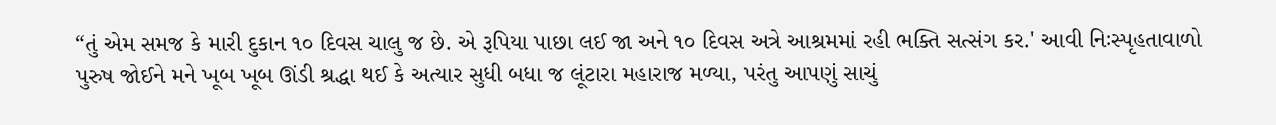“તું એમ સમજ કે મારી દુકાન ૧૦ દિવસ ચાલુ જ છે. એ રૂપિયા પાછા લઈ જા અને ૧૦ દિવસ અત્રે આશ્રમમાં રહી ભક્તિ સત્સંગ કર.' આવી નિઃસ્પૃહતાવાળો પુરુષ જોઈને મને ખૂબ ખૂબ ઊંડી શ્રદ્ધા થઈ કે અત્યાર સુધી બધા જ લૂંટારા મહારાજ મળ્યા, પરંતુ આપણું સાચું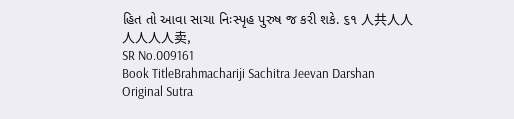હિત તો આવા સાચા નિઃસ્પૃહ પુરુષ જ કરી શકે. ૬૧ 人共人人人人人人卖,
SR No.009161
Book TitleBrahmachariji Sachitra Jeevan Darshan
Original Sutra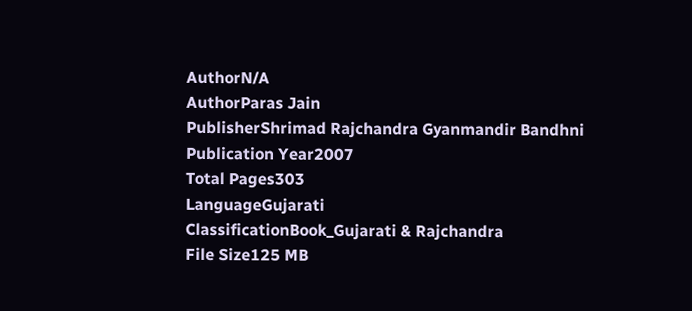AuthorN/A
AuthorParas Jain
PublisherShrimad Rajchandra Gyanmandir Bandhni
Publication Year2007
Total Pages303
LanguageGujarati
ClassificationBook_Gujarati & Rajchandra
File Size125 MB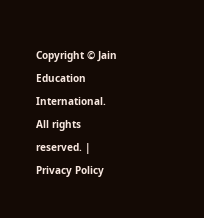Copyright © Jain Education International. All rights reserved. | Privacy Policy